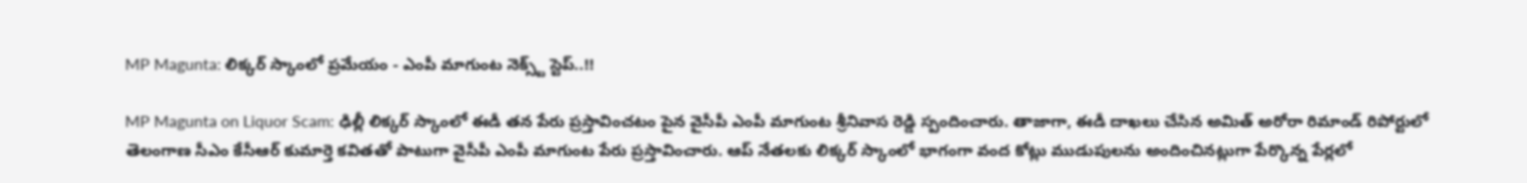MP Magunta: లిక్కర్ స్కాంలో ప్రమేయం - ఎంపీ మాగుంట నెక్స్ట్ స్టెప్..!!

MP Magunta on Liquor Scam: ఢిల్లీ లిక్కర్ స్కాంలో ఈడీ తన పేరు ప్రస్తావించటం పైన వైసీపీ ఎంపీ మాగుంట శ్రీనివాస రెడ్డి స్పందించారు. తాజాగా, ఈడీ దాఖలు చేసిన అమిత్ అరోరా రిమాండ్ రిపోర్టులో తెలంగాణ సీఎం కేసీఆర్ కుమార్తె కవితతో పాటుగా వైసీపీ ఎంపీ మాగుంట పేరు ప్రస్తావించారు. ఆప్ నేతలకు లిక్కర్ స్కాంలో భాగంగా వంద కోట్లు ముడుపులను అందించినట్లుగా పేర్కొన్న పేర్లలో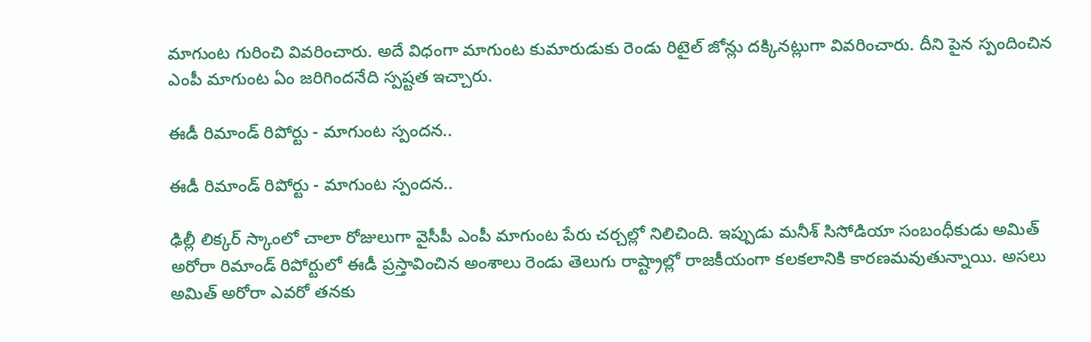మాగుంట గురించి వివరించారు. అదే విధంగా మాగుంట కుమారుడుకు రెండు రిటైల్ జోన్లు దక్కినట్లుగా వివరించారు. దీని పైన స్పందించిన ఎంపీ మాగుంట ఏం జరిగిందనేది స్పష్టత ఇచ్చారు.

ఈడీ రిమాండ్ రిపోర్టు - మాగుంట స్పందన..

ఈడీ రిమాండ్ రిపోర్టు - మాగుంట స్పందన..

ఢిల్లీ లిక్కర్ స్కాంలో చాలా రోజులుగా వైసీపీ ఎంపీ మాగుంట పేరు చర్చల్లో నిలిచింది. ఇప్పుడు మనీశ్ సిసోడియా సంబంధీకుడు అమిత్ అరోరా రిమాండ్ రిపోర్టులో ఈడీ ప్రస్తావించిన అంశాలు రెండు తెలుగు రాష్ట్రాల్లో రాజకీయంగా కలకలానికి కారణమవుతున్నాయి. అసలు అమిత్ అరోరా ఎవరో తనకు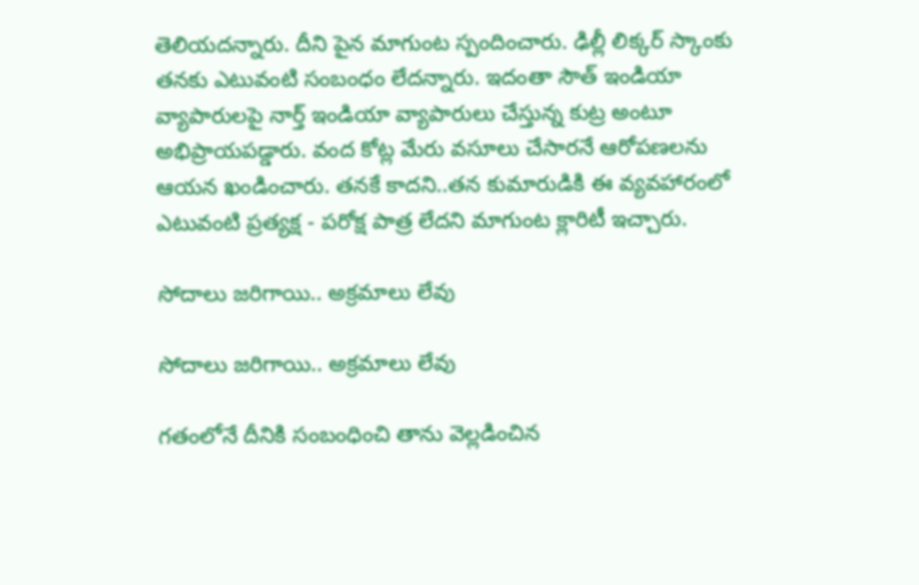తెలియదన్నారు. దీని పైన మాగుంట స్పందించారు. ఢిల్లీ లిక్కర్ స్కాంకు తనకు ఎటువంటి సంబంధం లేదన్నారు. ఇదంతా సౌత్ ఇండియా వ్యాపారులపై నార్త్ ఇండియా వ్యాపారులు చేస్తున్న కుట్ర అంటూ అభిప్రాయపడ్డారు. వంద కోట్ల మేరు వసూలు చేసారనే ఆరోపణలను ఆయన ఖండించారు. తనకే కాదని..తన కుమారుడికి ఈ వ్యవహారంలో ఎటువంటి ప్రత్యక్ష - పరోక్ష పాత్ర లేదని మాగుంట క్లారిటీ ఇచ్చారు.

సోదాలు జరిగాయి.. అక్రమాలు లేవు

సోదాలు జరిగాయి.. అక్రమాలు లేవు

గతంలోనే దీనికి సంబంధించి తాను వెల్లడించిన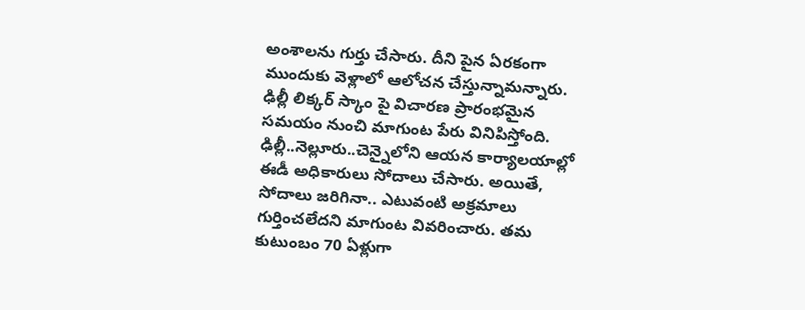అంశాలను గుర్తు చేసారు. దీని పైన ఏరకంగా ముందుకు వెళ్లాలో ఆలోచన చేస్తున్నామన్నారు. ఢిల్లీ లిక్కర్ స్కాం పై విచారణ ప్రారంభమైన సమయం నుంచి మాగుంట పేరు వినిపిస్తోంది. ఢిల్లీ..నెల్లూరు..చెన్నైలోని ఆయన కార్యాలయాల్లో ఈడీ అధికారులు సోదాలు చేసారు. అయితే, సోదాలు జరిగినా.. ఎటువంటి అక్రమాలు గుర్తించలేదని మాగుంట వివరించారు. తమ కుటుంబం 70 ఏళ్లుగా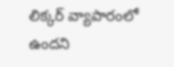లిక్కర్ వ్యాపారంలో ఉందని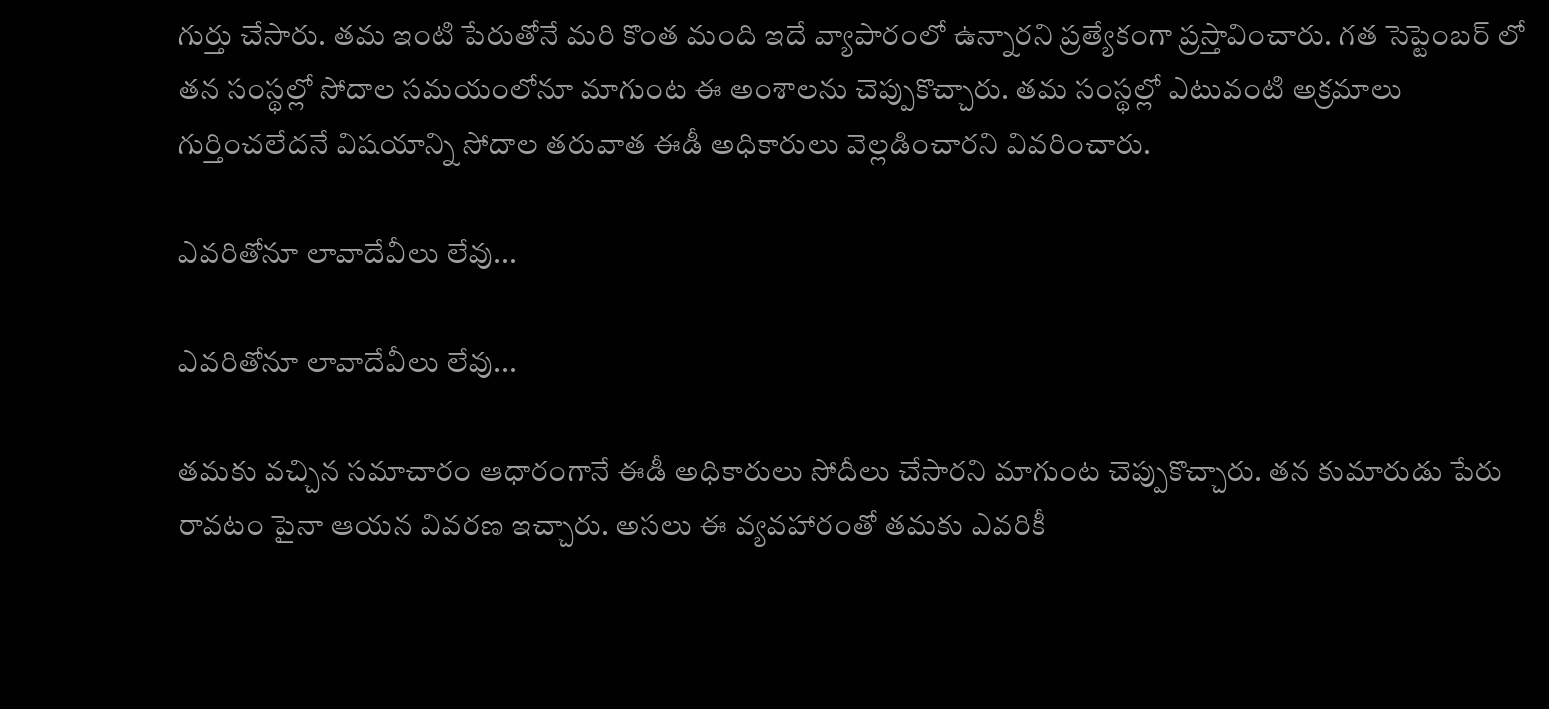గుర్తు చేసారు. తమ ఇంటి పేరుతోనే మరి కొంత మంది ఇదే వ్యాపారంలో ఉన్నారని ప్రత్యేకంగా ప్రస్తావించారు. గత సెప్టెంబర్ లో తన సంస్థల్లో సోదాల సమయంలోనూ మాగుంట ఈ అంశాలను చెప్పుకొచ్చారు. తమ సంస్థల్లో ఎటువంటి అక్రమాలు గుర్తించలేదనే విషయాన్ని సోదాల తరువాత ఈడీ అధికారులు వెల్లడించారని వివరించారు.

ఎవరితోనూ లావాదేవీలు లేవు...

ఎవరితోనూ లావాదేవీలు లేవు...

తమకు వచ్చిన సమాచారం ఆధారంగానే ఈడీ అధికారులు సోదీలు చేసారని మాగుంట చెప్పుకొచ్చారు. తన కుమారుడు పేరు రావటం పైనా ఆయన వివరణ ఇచ్చారు. అసలు ఈ వ్యవహారంతో తమకు ఎవరికీ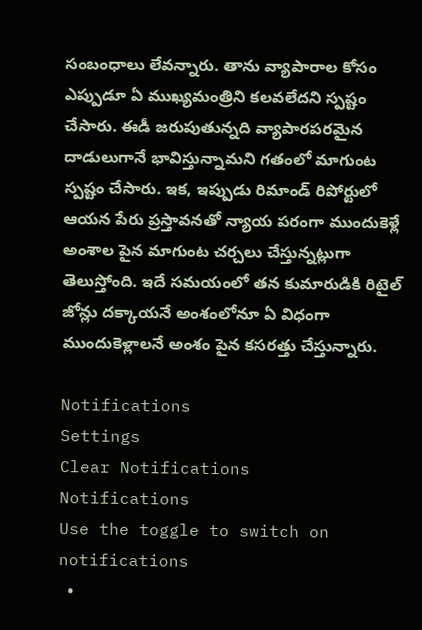సంబంధాలు లేవన్నారు. తాను వ్యాపారాల కోసం ఎప్పుడూ ఏ ముఖ్యమంత్రిని కలవలేదని స్పష్టం చేసారు. ఈడీ జరుపుతున్నది వ్యాపారపరమైన దాడులుగానే భావిస్తున్నామని గతంలో మాగుంట స్పష్టం చేసారు. ఇక, ఇప్పుడు రిమాండ్ రిపోర్టులో ఆయన పేరు ప్రస్తావనతో న్యాయ పరంగా ముందుకెళ్లే అంశాల పైన మాగుంట చర్చలు చేస్తున్నట్లుగా తెలుస్తోంది. ఇదే సమయంలో తన కుమారుడికి రిటైల్ జోన్లు దక్కాయనే అంశంలోనూ ఏ విధంగా ముందుకెళ్లాలనే అంశం పైన కసరత్తు చేస్తున్నారు.

Notifications
Settings
Clear Notifications
Notifications
Use the toggle to switch on notifications
  •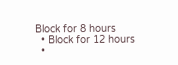Block for 8 hours
  • Block for 12 hours
  •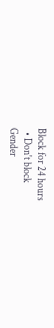Block for 24 hours
  • Don't block
Gender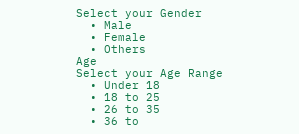Select your Gender
  • Male
  • Female
  • Others
Age
Select your Age Range
  • Under 18
  • 18 to 25
  • 26 to 35
  • 36 to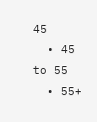45
  • 45 to 55
  • 55+